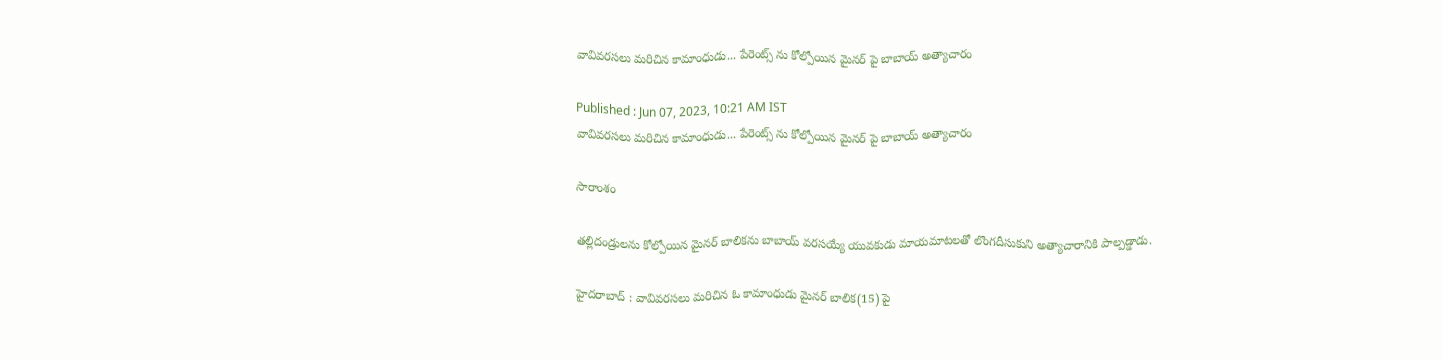వావివరసలు మరిచిన కామాంధుడు... పేరెంట్స్ ను కోల్పోయిన మైనర్ పై బాబాయ్ అత్యాచారం

Published : Jun 07, 2023, 10:21 AM IST
వావివరసలు మరిచిన కామాంధుడు... పేరెంట్స్ ను కోల్పోయిన మైనర్ పై బాబాయ్ అత్యాచారం

సారాంశం

తల్లిదండ్రులను కోల్పోయిన మైనర్ బాలికను బాబాయ్ వరసయ్యే యువకుడు మాయమాటలతో లొంగదీసుకుని అత్యాచారానికి పాల్పడ్డాడు.

హైదరాబాద్ : వావివరసలు మరిచిన ఓ కామాంధుడు మైనర్ బాలిక(15) పై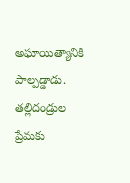అఘాయిత్యానికి పాల్పడ్డాడు. తల్లిదండ్రుల ప్రేమకు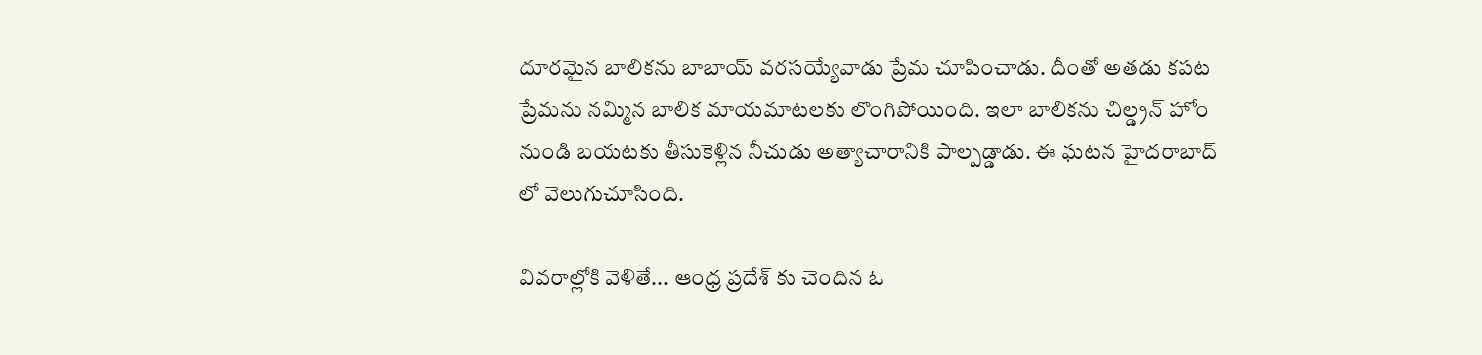దూరమైన బాలికను బాబాయ్ వరసయ్యేవాడు ప్రేమ చూపించాడు. దీంతో అతడు కపట ప్రేమను నమ్మిన బాలిక మాయమాటలకు లొంగిపోయింది. ఇలా బాలికను చిల్డ్రన్ హోం నుండి బయటకు తీసుకెళ్లిన నీచుడు అత్యాచారానికి పాల్పడ్డాడు. ఈ ఘటన హైదరాబాద్ లో వెలుగుచూసింది.

వివరాల్లోకి వెళితే... ఆంధ్ర ప్రదేశ్ కు చెందిన ఓ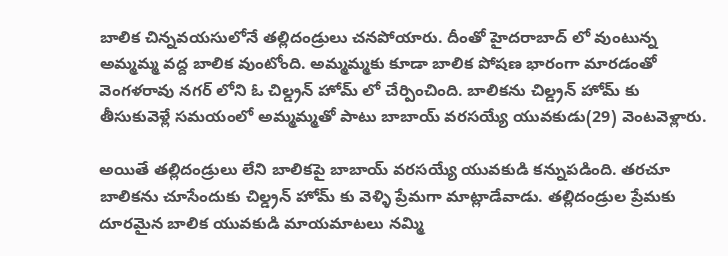బాలిక చిన్నవయసులోనే తల్లిదండ్రులు చనపోయారు. దీంతో హైదరాబాద్ లో వుంటున్న అమ్మమ్మ వద్ద బాలిక వుంటోంది. అమ్మమ్మకు కూడా బాలిక పోషణ భారంగా మారడంతో వెంగళరావు నగర్ లోని ఓ చిల్డ్రన్ హోమ్ లో చేర్పించింది. బాలికను చిల్డ్రన్ హోమ్ కు తీసుకువెళ్లే సమయంలో అమ్మమ్మతో పాటు బాబాయ్ వరసయ్యే యువకుడు(29) వెంటవెళ్లారు.

అయితే తల్లిదండ్రులు లేని బాలికపై బాబాయ్ వరసయ్యే యువకుడి కన్నుపడింది. తరచూ బాలికను చూసేందుకు చిల్డ్రన్ హోమ్ కు వెళ్ళి ప్రేమగా మాట్లాడేవాడు. తల్లిదండ్రుల ప్రేమకు దూరమైన బాలిక యువకుడి మాయమాటలు నమ్మి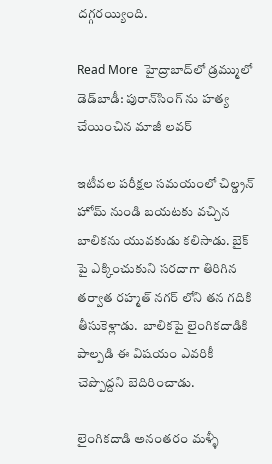దగ్గరయ్యింది.

Read More  హైద్రాబాద్‌లో డ్రమ్ములో డెడ్‌బాడీ: పురాన్‌సింగ్ ను హత్య చేయించిన మాజీ లవర్

ఇటీవల పరీక్షల సమయంలో చిల్డ్రన్ హోమ్ నుండి బయటకు వచ్చిన బాలికను యువకుడు కలిసాడు. బైక్ పై ఎక్కించుకుని సరదాగా తిరిగిన తర్వాత రహ్మత్ నగర్ లోని తన గదికి తీసుకెళ్లాడు.  బాలికపై లైంగికదాడికి పాల్పడి ఈ విషయం ఎవరికీ చెప్పొద్దని బెదిరించాడు.

లైంగికదాడి అనంతరం మళ్ళీ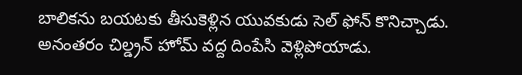బాలికను బయటకు తీసుకెళ్లిన యువకుడు సెల్ ఫోన్ కొనిచ్చాడు. అనంతరం చిల్డ్రన్ హోమ్ వద్ద దింపేసి వెళ్లిపోయాడు.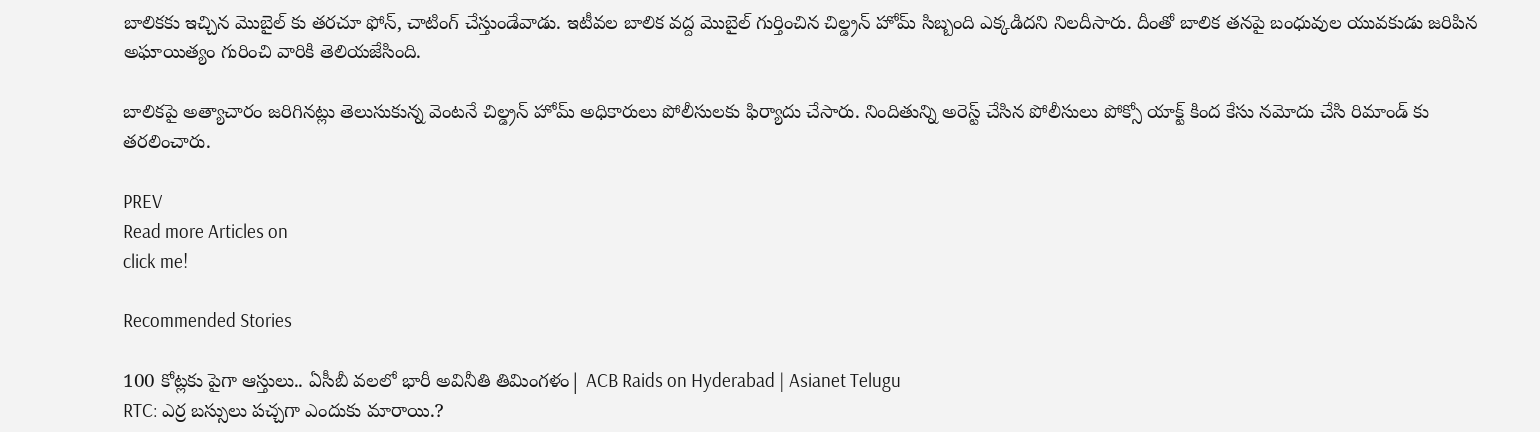బాలికకు ఇచ్చిన మొబైల్ కు తరచూ ఫోన్, చాటింగ్ చేస్తుండేవాడు. ఇటీవల బాలిక వద్ద మొబైల్ గుర్తించిన చిల్డ్రన్ హోమ్ సిబ్బంది ఎక్కడిదని నిలదీసారు. దీంతో బాలిక తనపై బంధువుల యువకుడు జరిపిన అఘాయిత్యం గురించి వారికి తెలియజేసింది.

బాలికపై అత్యాచారం జరిగినట్లు తెలుసుకున్న వెంటనే చిల్డ్రన్ హోమ్ అధికారులు పోలీసులకు ఫిర్యాదు చేసారు. నిందితున్ని అరెస్ట్ చేసిన పోలీసులు పోక్సో యాక్ట్ కింద కేసు నమోదు చేసి రిమాండ్ కు తరలించారు.

PREV
Read more Articles on
click me!

Recommended Stories

100 కోట్లకు పైగా ఆస్తులు.. ఏసీబీ వలలో భారీ అవినీతి తిమింగళం| ACB Raids on Hyderabad | Asianet Telugu
RTC: ఎర్ర బ‌స్సులు ప‌చ్చ‌గా ఎందుకు మారాయి.?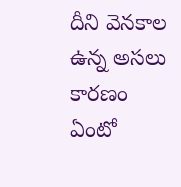దీని వెన‌కాల ఉన్న అస‌లు కార‌ణం ఏంటో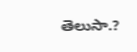తెలుసా.?